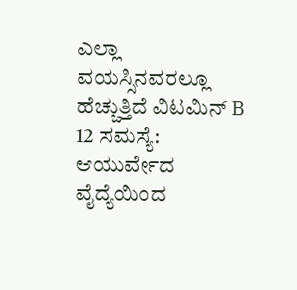ಎಲ್ಲಾ ವಯಸ್ಸಿನವರಲ್ಲೂ ಹೆಚ್ಚುತ್ತಿದೆ ವಿಟಮಿನ್ B 12 ಸಮಸ್ಯೆ: ಆಯುರ್ವೇದ ವೈದ್ಯೆಯಿಂದ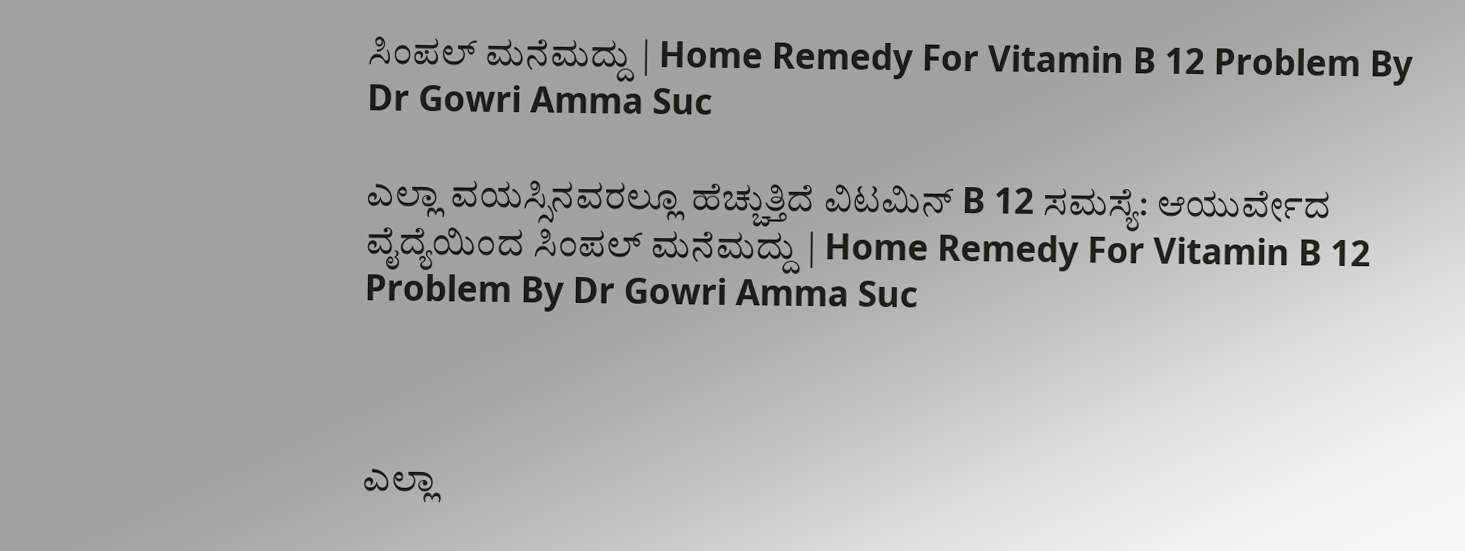ಸಿಂಪಲ್ ಮನೆಮದ್ದು | Home Remedy For Vitamin B 12 Problem By Dr Gowri Amma Suc

ಎಲ್ಲಾ ವಯಸ್ಸಿನವರಲ್ಲೂ ಹೆಚ್ಚುತ್ತಿದೆ ವಿಟಮಿನ್ B 12 ಸಮಸ್ಯೆ: ಆಯುರ್ವೇದ ವೈದ್ಯೆಯಿಂದ ಸಿಂಪಲ್ ಮನೆಮದ್ದು | Home Remedy For Vitamin B 12 Problem By Dr Gowri Amma Suc



ಎಲ್ಲಾ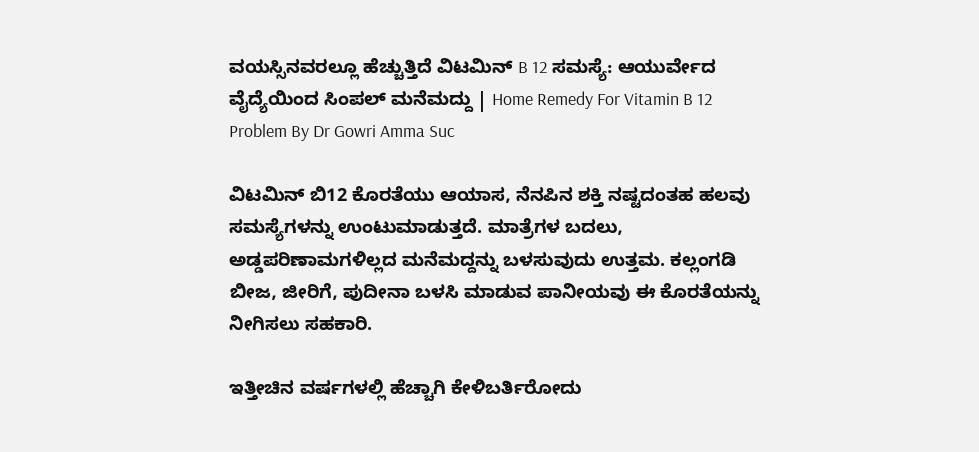ವಯಸ್ಸಿನವರಲ್ಲೂ ಹೆಚ್ಚುತ್ತಿದೆ ವಿಟಮಿನ್ B 12 ಸಮಸ್ಯೆ: ಆಯುರ್ವೇದ ವೈದ್ಯೆಯಿಂದ ಸಿಂಪಲ್ ಮನೆಮದ್ದು | Home Remedy For Vitamin B 12 Problem By Dr Gowri Amma Suc

ವಿಟಮಿನ್ ಬಿ12 ಕೊರತೆಯು ಆಯಾಸ, ನೆನಪಿನ ಶಕ್ತಿ ನಷ್ಟದಂತಹ ಹಲವು ಸಮಸ್ಯೆಗಳನ್ನು ಉಂಟುಮಾಡುತ್ತದೆ. ಮಾತ್ರೆಗಳ ಬದಲು, ಅಡ್ಡಪರಿಣಾಮಗಳಿಲ್ಲದ ಮನೆಮದ್ದನ್ನು ಬಳಸುವುದು ಉತ್ತಮ. ಕಲ್ಲಂಗಡಿ ಬೀಜ, ಜೀರಿಗೆ, ಪುದೀನಾ ಬಳಸಿ ಮಾಡುವ ಪಾನೀಯವು ಈ ಕೊರತೆಯನ್ನು ನೀಗಿಸಲು ಸಹಕಾರಿ.

ಇತ್ತೀಚಿನ ವರ್ಷಗಳಲ್ಲಿ ಹೆಚ್ಚಾಗಿ ಕೇಳಿಬರ್ತಿರೋದು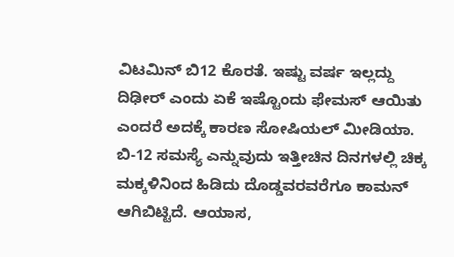ವಿಟಮಿನ್ ಬಿ12 ಕೊರತೆ. ಇಷ್ಟು ವರ್ಷ ಇಲ್ಲದ್ದು ದಿಢೀರ್ ಎಂದು ಏಕೆ ಇಷ್ಟೊಂದು ಫೇಮಸ್ ಆಯಿತು ಎಂದರೆ ಅದಕ್ಕೆ ಕಾರಣ ಸೋಷಿಯಲ್ ಮೀಡಿಯಾ. ಬಿ-12 ಸಮಸ್ಯೆ ಎನ್ನುವುದು ಇತ್ತೀಚಿನ ದಿನಗಳಲ್ಲಿ ಚಿಕ್ಕ ಮಕ್ಕಳಿನಿಂದ ಹಿಡಿದು ದೊಡ್ಡವರವರೆಗೂ ಕಾಮನ್ ಆಗಿಬಿಟ್ಟಿದೆ. ಆಯಾಸ,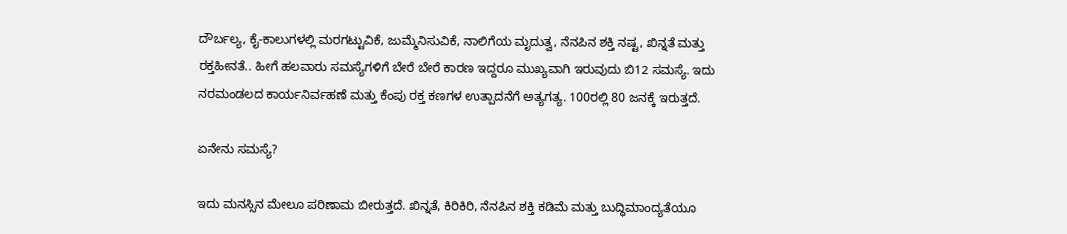ದೌರ್ಬಲ್ಯ, ಕೈ-ಕಾಲುಗಳಲ್ಲಿ ಮರಗಟ್ಟುವಿಕೆ, ಜುಮ್ಮೆನಿಸುವಿಕೆ, ನಾಲಿಗೆಯ ಮೃದುತ್ವ, ನೆನಪಿನ ಶಕ್ತಿ ನಷ್ಟ, ಖಿನ್ನತೆ ಮತ್ತು ರಕ್ತಹೀನತೆ.. ಹೀಗೆ ಹಲವಾರು ಸಮಸ್ಯೆಗಳಿಗೆ ಬೇರೆ ಬೇರೆ ಕಾರಣ ಇದ್ದರೂ ಮುಖ್ಯವಾಗಿ ಇರುವುದು ಬಿ12 ಸಮಸ್ಯೆ. ಇದು ನರಮಂಡಲದ ಕಾರ್ಯನಿರ್ವಹಣೆ ಮತ್ತು ಕೆಂಪು ರಕ್ತ ಕಣಗಳ ಉತ್ಪಾದನೆಗೆ ಅತ್ಯಗತ್ಯ. 100ರಲ್ಲಿ 80 ಜನಕ್ಕೆ ಇರುತ್ತದೆ.

ಏನೇನು ಸಮಸ್ಯೆ?

ಇದು ಮನಸ್ಸಿನ ಮೇಲೂ ಪರಿಣಾಮ ಬೀರುತ್ತದೆ. ಖಿನ್ನತೆ, ಕಿರಿಕಿರಿ, ನೆನಪಿನ ಶಕ್ತಿ ಕಡಿಮೆ ಮತ್ತು ಬುದ್ಧಿಮಾಂದ್ಯತೆಯೂ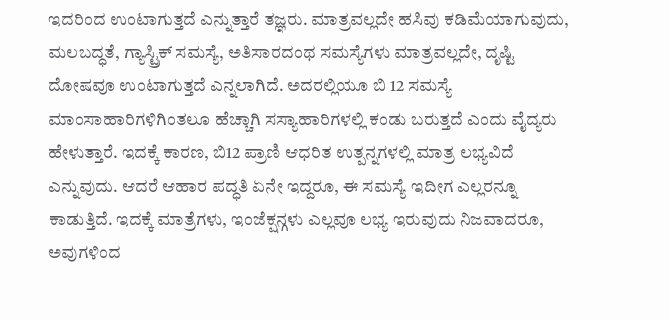ಇದರಿಂದ ಉಂಟಾಗುತ್ತದೆ ಎನ್ನುತ್ತಾರೆ ತಜ್ಞರು. ಮಾತ್ರವಲ್ಲದೇ ಹಸಿವು ಕಡಿಮೆಯಾಗುವುದು, ಮಲಬದ್ಧತೆ, ಗ್ಯಾಸ್ಟ್ರಿಕ್ ಸಮಸ್ಯೆ, ಅತಿಸಾರದಂಥ ಸಮಸ್ಯೆಗಳು ಮಾತ್ರವಲ್ಲದೇ, ದೃಷ್ಟಿ ದೋಷವೂ ಉಂಟಾಗುತ್ತದೆ ಎನ್ನಲಾಗಿದೆ. ಅದರಲ್ಲಿಯೂ ಬಿ 12 ಸಮಸ್ಯೆ ಮಾಂಸಾಹಾರಿಗಳಿಗಿಂತಲೂ ಹೆಚ್ಚಾಗಿ ಸಸ್ಯಾಹಾರಿಗಳಲ್ಲಿ ಕಂಡು ಬರುತ್ತದೆ ಎಂದು ವೈದ್ಯರು ಹೇಳುತ್ತಾರೆ. ಇದಕ್ಕೆ ಕಾರಣ, ಬಿ12 ಪ್ರಾಣಿ ಆಧರಿತ ಉತ್ಪನ್ನಗಳಲ್ಲಿ ಮಾತ್ರ ಲಭ್ಯವಿದೆ ಎನ್ನುವುದು. ಆದರೆ ಆಹಾರ ಪದ್ಧತಿ ಏನೇ ಇದ್ದರೂ, ಈ ಸಮಸ್ಯೆ ಇದೀಗ ಎಲ್ಲರನ್ನೂ ಕಾಡುತ್ತಿದೆ. ಇದಕ್ಕೆ ಮಾತ್ರೆಗಳು, ಇಂಜೆಕ್ಷನ್ಗಳು ಎಲ್ಲವೂ ಲಭ್ಯ ಇರುವುದು ನಿಜವಾದರೂ, ಅವುಗಳಿಂದ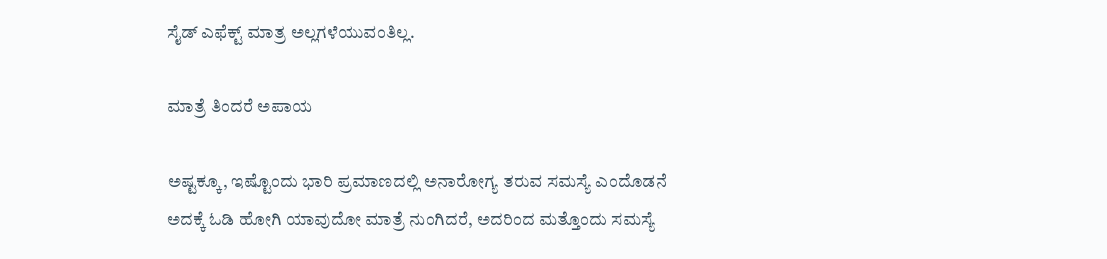ಸೈಡ್ ಎಫೆಕ್ಟ್ ಮಾತ್ರ ಅಲ್ಲಗಳೆಯುವಂತಿಲ್ಲ.

ಮಾತ್ರೆ ತಿಂದರೆ ಅಪಾಯ

ಅಷ್ಟಕ್ಕೂ, ಇಷ್ಟೊಂದು ಭಾರಿ ಪ್ರಮಾಣದಲ್ಲಿ ಅನಾರೋಗ್ಯ ತರುವ ಸಮಸ್ಯೆ ಎಂದೊಡನೆ ಅದಕ್ಕೆ ಓಡಿ ಹೋಗಿ ಯಾವುದೋ ಮಾತ್ರೆ ನುಂಗಿದರೆ, ಅದರಿಂದ ಮತ್ತೊಂದು ಸಮಸ್ಯೆ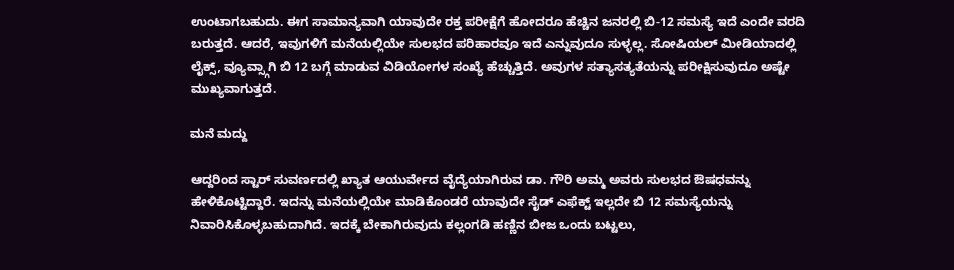ಉಂಟಾಗಬಹುದು. ಈಗ ಸಾಮಾನ್ಯವಾಗಿ ಯಾವುದೇ ರಕ್ತ ಪರೀಕ್ಷೆಗೆ ಹೋದರೂ ಹೆಚ್ಚಿನ ಜನರಲ್ಲಿ ಬಿ-12 ಸಮಸ್ಯೆ ಇದೆ ಎಂದೇ ವರದಿ ಬರುತ್ತದೆ. ಆದರೆ, ಇವುಗಳಿಗೆ ಮನೆಯಲ್ಲಿಯೇ ಸುಲಭದ ಪರಿಹಾರವೂ ಇದೆ ಎನ್ನುವುದೂ ಸುಳ್ಳಲ್ಲ. ಸೋಷಿಯಲ್ ಮೀಡಿಯಾದಲ್ಲಿ ಲೈಕ್ಸ್, ವ್ಯೂವ್ಸ್ಗಾಗಿ ಬಿ 12 ಬಗ್ಗೆ ಮಾಡುವ ವಿಡಿಯೋಗಳ ಸಂಖ್ಯೆ ಹೆಚ್ಚುತ್ತಿದೆ. ಅವುಗಳ ಸತ್ಯಾಸತ್ಯತೆಯನ್ನು ಪರೀಕ್ಷಿಸುವುದೂ ಅಷ್ಟೇ ಮುಖ್ಯವಾಗುತ್ತದೆ.

ಮನೆ ಮದ್ದು

ಆದ್ದರಿಂದ ಸ್ಟಾರ್ ಸುವರ್ಣದಲ್ಲಿ ಖ್ಯಾತ ಆಯುರ್ವೇದ ವೈದ್ಯೆಯಾಗಿರುವ ಡಾ. ಗೌರಿ ಅಮ್ಮ ಅವರು ಸುಲಭದ ಔಷಧವನ್ನು ಹೇಳಿಕೊಟ್ಟಿದ್ದಾರೆ. ಇದನ್ನು ಮನೆಯಲ್ಲಿಯೇ ಮಾಡಿಕೊಂಡರೆ ಯಾವುದೇ ಸೈಡ್ ಎಫೆಕ್ಟ್ ಇಲ್ಲದೇ ಬಿ 12 ಸಮಸ್ಯೆಯನ್ನು ನಿವಾರಿಸಿಕೊಳ್ಳಬಹುದಾಗಿದೆ. ಇದಕ್ಕೆ ಬೇಕಾಗಿರುವುದು ಕಲ್ಲಂಗಡಿ ಹಣ್ಣಿನ ಬೀಜ ಒಂದು ಬಟ್ಟಲು,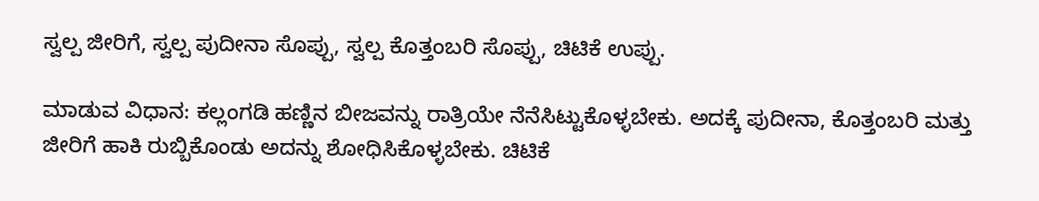ಸ್ವಲ್ಪ ಜೀರಿಗೆ, ಸ್ವಲ್ಪ ಪುದೀನಾ ಸೊಪ್ಪು, ಸ್ವಲ್ಪ ಕೊತ್ತಂಬರಿ ಸೊಪ್ಪು, ಚಿಟಿಕೆ ಉಪ್ಪು.

ಮಾಡುವ ವಿಧಾನ: ಕಲ್ಲಂಗಡಿ ಹಣ್ಣಿನ ಬೀಜವನ್ನು ರಾತ್ರಿಯೇ ನೆನೆಸಿಟ್ಟುಕೊಳ್ಳಬೇಕು. ಅದಕ್ಕೆ ಪುದೀನಾ, ಕೊತ್ತಂಬರಿ ಮತ್ತು ಜೀರಿಗೆ ಹಾಕಿ ರುಬ್ಬಿಕೊಂಡು ಅದನ್ನು ಶೋಧಿಸಿಕೊಳ್ಳಬೇಕು. ಚಿಟಿಕೆ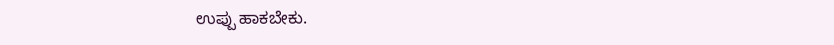ಉಪ್ಪು ಹಾಕಬೇಕು.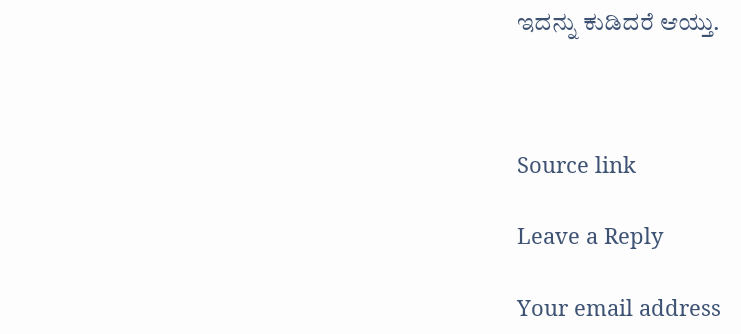ಇದನ್ನು ಕುಡಿದರೆ ಆಯ್ತು.



Source link

Leave a Reply

Your email address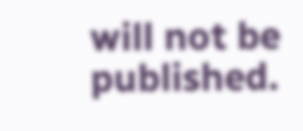will not be published.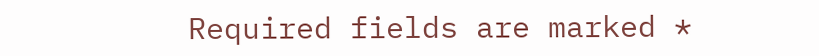Required fields are marked *